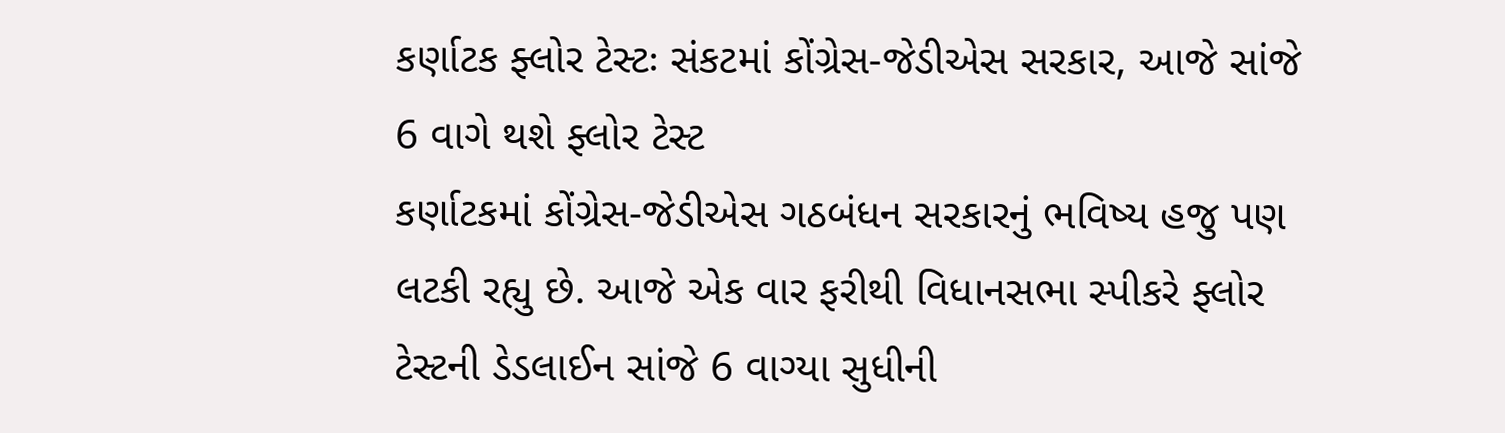કર્ણાટક ફ્લોર ટેસ્ટઃ સંકટમાં કોંગ્રેસ-જેડીએસ સરકાર, આજે સાંજે 6 વાગે થશે ફ્લોર ટેસ્ટ
કર્ણાટકમાં કોંગ્રેસ-જેડીએસ ગઠબંધન સરકારનું ભવિષ્ય હજુ પણ લટકી રહ્યુ છે. આજે એક વાર ફરીથી વિધાનસભા સ્પીકરે ફ્લોર ટેસ્ટની ડેડલાઈન સાંજે 6 વાગ્યા સુધીની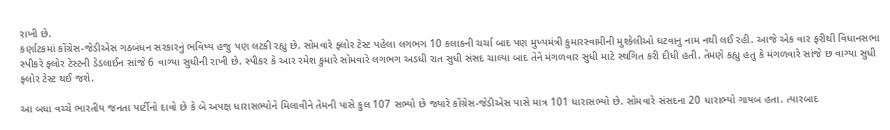રાખી છે.
કર્ણાટકમાં કોંગ્રેસ-જેડીએસ ગઠબંધન સરકારનું ભવિષ્ય હજુ પણ લટકી રહ્યુ છે. સોમવારે ફ્લોર ટેસ્ટ પહેલા લગભગ 10 કલાકની ચર્ચા બાદ પણ મુખ્યમંત્રી કુમારસ્વામીની મુશ્કેલીઓ ઘટવાનુ નામ નથી લઈ રહી. આજે એક વાર ફરીથી વિધાનસભા સ્પીકરે ફ્લોર ટેસ્ટની ડેડલાઈન સાંજે 6 વાગ્યા સુધીની રાખી છે. સ્પીકર કે આર રમેશ કુમારે સોમવારે લગભગ અડધી રાત સુધી સંસદ ચાલ્યા બાદ તેને મંગળવાર સુધી માટે સ્થગિત કરી દીધી હતી. તેમણે કહ્યુ હતુ કે મંગળવારે સાંજે છ વાગ્યા સુધી ફ્લોર ટેસ્ટ થઈ જશે.

આ બધા વચ્ચે ભારતીય જનતા પાર્ટીનો દાવો છે કે બે અપક્ષ ધારાસભ્યોને મિલાવીને તેમની પાસે કુલ 107 સભ્યો છે જ્યારે કોંગ્રેસ-જેડીએસ પાસે માત્ર 101 ધારાસભ્યો છે. સોમવારે સંસદના 20 ધારાભ્યો ગાયબ હતા. ત્યારબાદ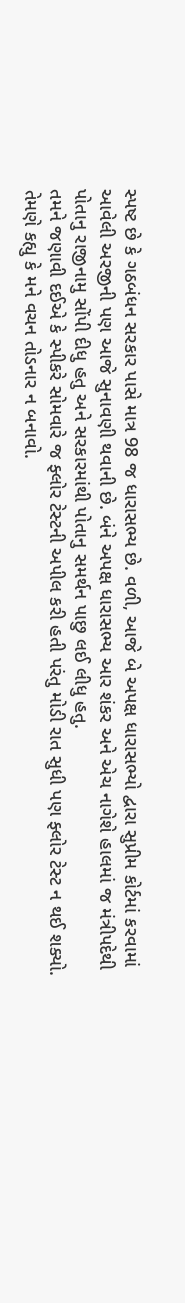સ્પષ્ટ છે કે ગઠબંધન સરકાર પાસે માત્ર 98 જ ધારાસભ્ય છે. વળી, આજે બે અપક્ષ ધારાસભ્યો દ્વારા સુપ્રીમ કોર્ટમાં કરવામાં આવેલી અરજીની પણ આજે સુનાવણી થવાની છે. બંને અપક્ષ ધારાસભ્ય આર શંકર અને એચ નાગેશે હાલમાં જ મંત્રીપદેથી પોતાનુ રાજીનામુ સોંપી દીધુ હતુ અને સરકારમાંથી પોતાનુ સમર્થન પાછુ લઈ લીધુ હતુ.
તમને જણાવી દઈએ કે સ્પીકરે સોમવારે જ ફ્લોર ટેસ્ટની અપીલ કરી હતી પરંતુ મોડી રાત સુધી પણ ફ્લોર ટેસ્ટ ન થઈ શક્યો. તેમણે કહ્યુ કે મને વચન તોડનાર ન બનાવો.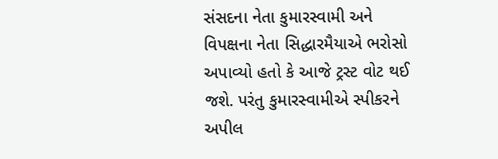સંસદના નેતા કુમારસ્વામી અને વિપક્ષના નેતા સિદ્ધારમૈયાએ ભરોસો અપાવ્યો હતો કે આજે ટ્રસ્ટ વોટ થઈ જશે. પરંતુ કુમારસ્વામીએ સ્પીકરને અપીલ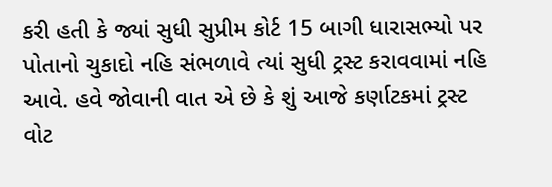કરી હતી કે જ્યાં સુધી સુપ્રીમ કોર્ટ 15 બાગી ધારાસભ્યો પર પોતાનો ચુકાદો નહિ સંભળાવે ત્યાં સુધી ટ્રસ્ટ કરાવવામાં નહિ આવે. હવે જોવાની વાત એ છે કે શું આજે કર્ણાટકમાં ટ્રસ્ટ વોટ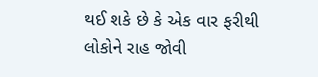થઈ શકે છે કે એક વાર ફરીથી લોકોને રાહ જોવી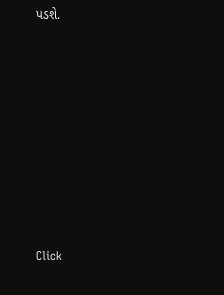પડશે.












Click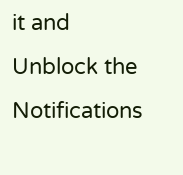it and Unblock the Notifications